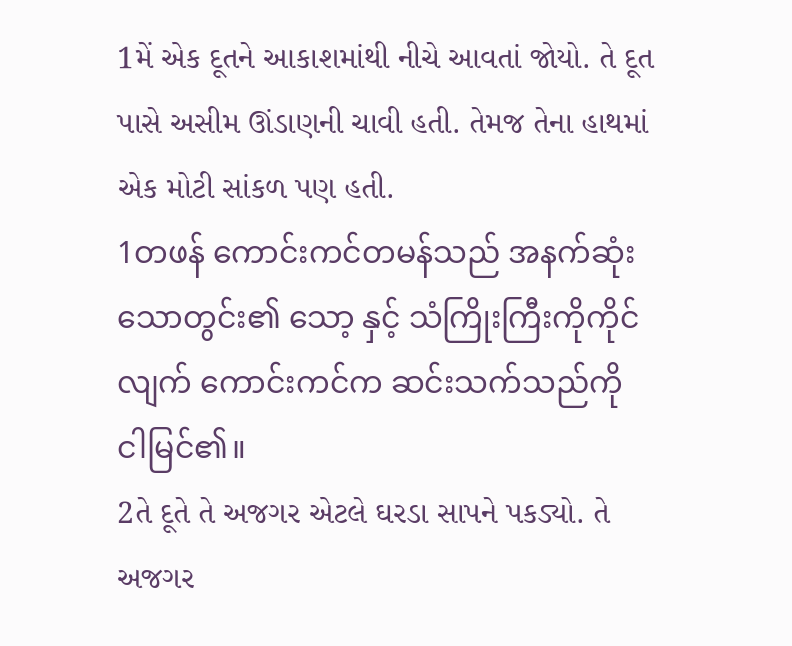1મેં એક દૂતને આકાશમાંથી નીચે આવતાં જોયો. તે દૂત પાસે અસીમ ઊંડાણની ચાવી હતી. તેમજ તેના હાથમાં એક મોટી સાંકળ પણ હતી.
1တဖန် ကောင်းကင်တမန်သည် အနက်ဆုံး သောတွင်း၏ သော့ နှင့် သံကြိုးကြီးကိုကိုင်လျက် ကောင်းကင်က ဆင်းသက်သည်ကို ငါမြင်၏။
2તે દૂતે તે અજગર એટલે ઘરડા સાપને પકડ્યો. તે અજગર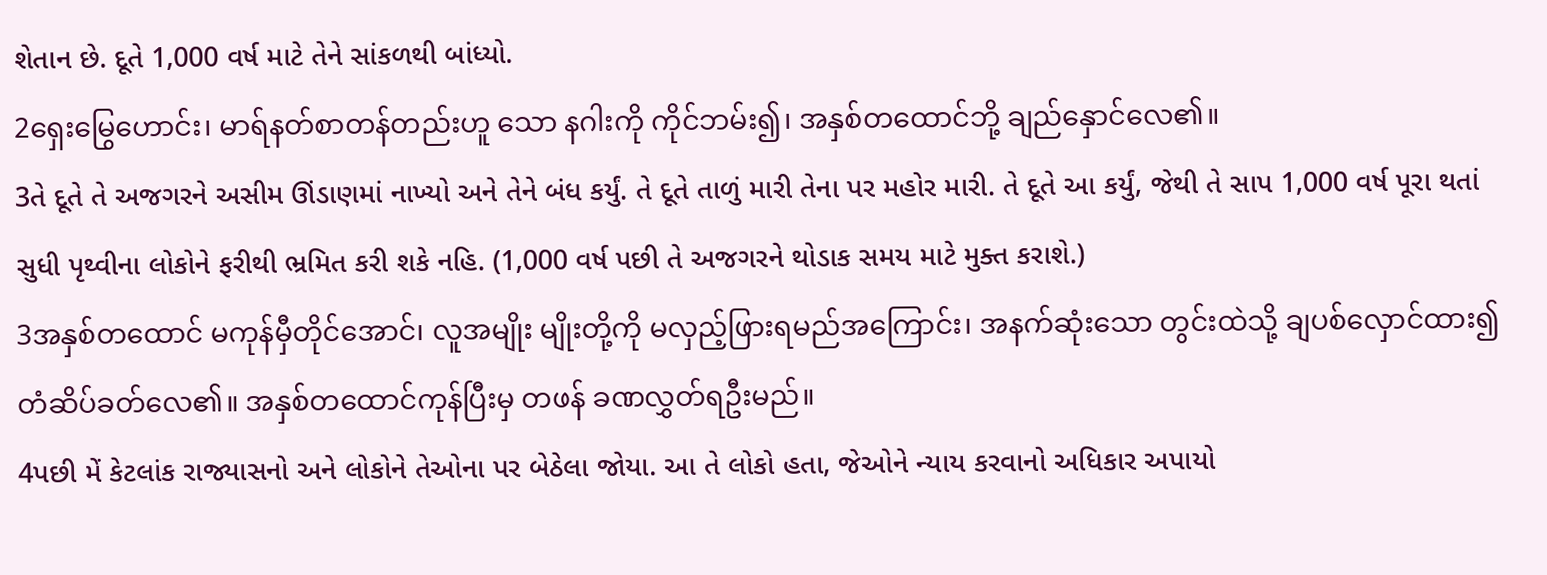શેતાન છે. દૂતે 1,000 વર્ષ માટે તેને સાંકળથી બાંધ્યો.
2ရှေးမြွေဟောင်း၊ မာရ်နတ်စာတန်တည်းဟူ သော နဂါးကို ကိုင်ဘမ်း၍၊ အနှစ်တထောင်ဘို့ ချည်နှောင်လေ၏။
3તે દૂતે તે અજગરને અસીમ ઊંડાણમાં નાખ્યો અને તેને બંધ કર્યું. તે દૂતે તાળું મારી તેના પર મહોર મારી. તે દૂતે આ કર્યું, જેથી તે સાપ 1,000 વર્ષ પૂરા થતાં સુધી પૃથ્વીના લોકોને ફરીથી ભ્રમિત કરી શકે નહિ. (1,000 વર્ષ પછી તે અજગરને થોડાક સમય માટે મુક્ત કરાશે.)
3အနှစ်တထောင် မကုန်မှီတိုင်အောင်၊ လူအမျိုး မျိုးတို့ကို မလှည့်ဖြားရမည်အကြောင်း၊ အနက်ဆုံးသော တွင်းထဲသို့ ချပစ်လှောင်ထား၍ တံဆိပ်ခတ်လေ၏။ အနှစ်တထောင်ကုန်ပြီးမှ တဖန် ခဏလွှတ်ရဦးမည်။
4પછી મેં કેટલાંક રાજ્યાસનો અને લોકોને તેઓના પર બેઠેલા જોયા. આ તે લોકો હતા, જેઓને ન્યાય કરવાનો અધિકાર અપાયો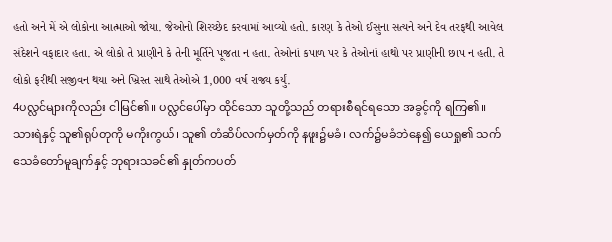હતો અને મેં એ લોકોના આત્માઓ જોયા. જેઓનો શિરચ્છેદ કરવામાં આવ્યો હતો. કારણ કે તેઓ ઈસુના સત્યને અને દેવ તરફથી આવેલ સંદેશને વફાદાર હતા. એ લોકો તે પ્રાણીને કે તેની મૂર્તિને પૂજતા ન હતા. તેઓનાં કપાળ પર કે તેઓનાં હાથો પર પ્રાણીની છાપ ન હતી. તે લોકો ફરીથી સજીવન થયા અને ખ્રિસ્ત સાથે તેઓએ 1,000 વર્ષ રાજ્ય કર્યું.
4ပလ္လင်များကိုလည်း ငါမြင်၏။ ပလ္လင်ပေါ်မှာ ထိုင်သော သူတို့သည် တရားစီရင်ရသော အခွင့်ကို ရကြ၏။ သားရဲနှင့် သူ၏ရုပ်တုကို မကိုးကွယ်၊ သူ၏ တံဆိပ်လက်မှတ်ကို နဖူး၌မခံ၊ လက်၌မခံဘဲနေ၍ ယေရှု၏ သက်သေခံတော်မူချက်နှင့် ဘုရားသခင်၏ နှုတ်ကပတ်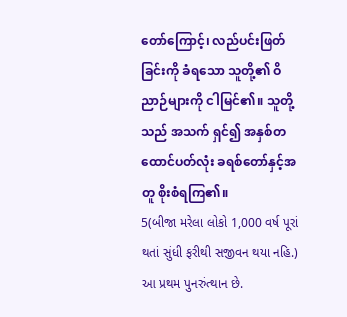တော်ကြောင့်၊ လည်ပင်းဖြတ်ခြင်းကို ခံရသော သူတို့၏ ဝိညာဉ်များကို ငါမြင်၏။ သူတို့သည် အသက် ရှင်၍ အနှစ်တထောင်ပတ်လုံး ခရစ်တော်နှင့်အတူ စိုးစံရကြ၏။
5(બીજા મરેલા લોકો 1,000 વર્ષ પૂરાં થતાં સુંધી ફરીથી સજીવન થયા નહિ.) આ પ્રથમ પુનરુંત્થાન છે.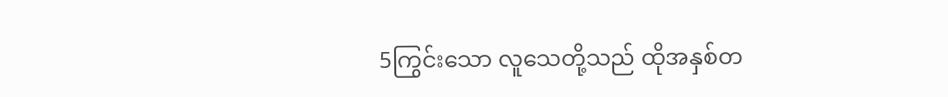5ကြွင်းသော လူသေတို့သည် ထိုအနှစ်တ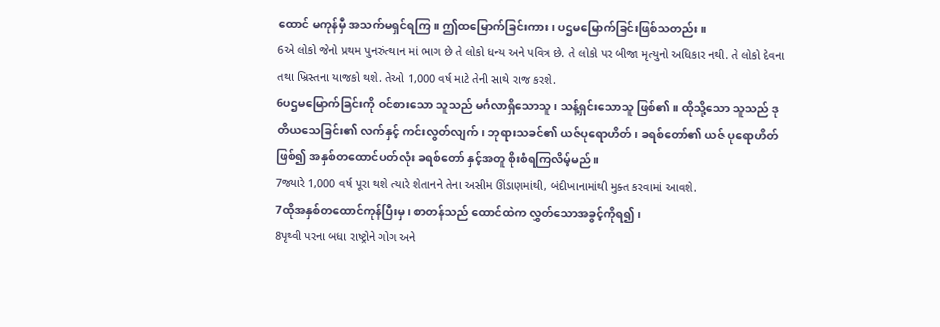ထောင် မကုန်မှီ အသက်မရှင်ရကြ။ ဤထမြောက်ခြင်းကား၊ ပဌမမြောက်ခြင်းဖြစ်သတည်း။
6એ લોકો જેનો પ્રથમ પુનરુંત્થાન માં ભાગ છે તે લોકો ધન્ય અને પવિત્ર છે. તે લોકો પર બીજા મૃત્યુનો અધિકાર નથી. તે લોકો દેવના તથા ખ્રિસ્તના યાજકો થશે. તેઓ 1,000 વર્ષ માટે તેની સાથે રાજ કરશે.
6ပဌမမြောက်ခြင်းကို ဝင်စားသော သူသည် မင်္ဂလာရှိသောသူ၊ သန့်ရှင်းသောသူ ဖြစ်၏။ ထိုသို့သော သူသည် ဒုတိယသေခြင်း၏ လက်နှင့် ကင်းလွတ်လျက်၊ ဘုရားသခင်၏ ယဇ်ပုရောဟိတ်၊ ခရစ်တော်၏ ယဇ် ပုရောဟိတ်ဖြစ်၍ အနှစ်တထောင်ပတ်လုံး ခရစ်တော် နှင့်အတူ စိုးစံရကြလိမ့်မည်။
7જ્યારે 1,000 વર્ષ પૂરા થશે ત્યારે શેતાનને તેના અસીમ ઊંડાણમાંથી, બંદીખાનામાંથી મુક્ત કરવામાં આવશે.
7ထိုအနှစ်တထောင်ကုန်ပြီးမှ၊ စာတန်သည် ထောင်ထဲက လွှတ်သောအခွင့်ကိုရ၍၊
8પૃથ્વી પરના બધા રાષ્ટ્રોને ગોગ અને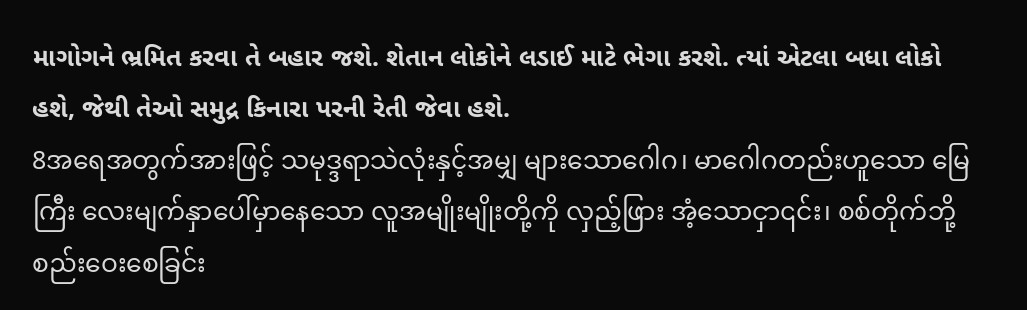માગોગને ભ્રમિત કરવા તે બહાર જશે. શેતાન લોકોને લડાઈ માટે ભેગા કરશે. ત્યાં એટલા બધા લોકો હશે, જેથી તેઓ સમુદ્ર કિનારા પરની રેતી જેવા હશે.
8အရေအတွက်အားဖြင့် သမုဒ္ဒရာသဲလုံးနှင့်အမျှ များသောဂေါဂ၊ မာဂေါဂတည်းဟူသော မြေကြီး လေးမျက်နှာပေါ်မှာနေသော လူအမျိုးမျိုးတို့ကို လှည့်ဖြား အံ့သောငှာ၎င်း၊ စစ်တိုက်ဘို့ စည်းဝေးစေခြင်း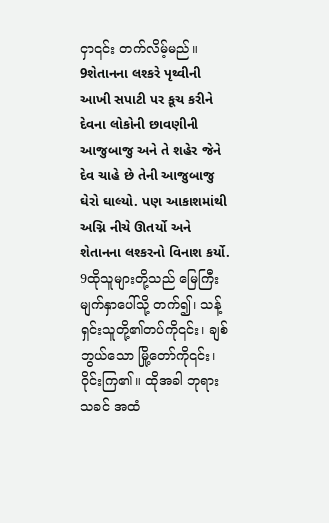ငှာ၎င်း တက်လိမ့်မည်။
9શેતાનના લશ્કરે પૃથ્વીની આખી સપાટી પર કૂચ કરીને દેવના લોકોની છાવણીની આજુબાજુ અને તે શહેર જેને દેવ ચાહે છે તેની આજુબાજુ ઘેરો ઘાલ્યો. પણ આકાશમાંથી અગ્નિ નીચે ઊતર્યો અને શેતાનના લશ્કરનો વિનાશ કર્યો.
9ထိုသူများတို့သည် မြေကြီးမျက်နှာပေါ်သို့ တက်၍၊ သန့်ရှင်းသူတို့၏တပ်ကို၎င်း၊ ချစ်ဘွယ်သော မြို့တော်ကို၎င်း၊ ဝိုင်းကြ၏။ ထိုအခါ ဘုရားသခင် အထံ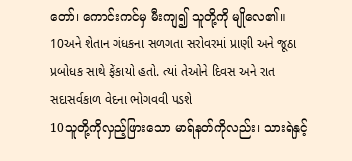တော်၊ ကောင်းကင်မှ မီးကျ၍ သူတို့ကို မျိုလေ၏။
10અને શેતાન ગંધકના સળગતા સરોવરમાં પ્રાણી અને જૂઠા પ્રબોધક સાથે ફેંકાયો હતો. ત્યાં તેઓને દિવસ અને રાત સદાસર્વકાળ વેદના ભોગવવી પડશે
10သူတို့ကိုလှည့်ဖြားသော မာရ်နတ်ကိုလည်း၊ သားရဲနှင့်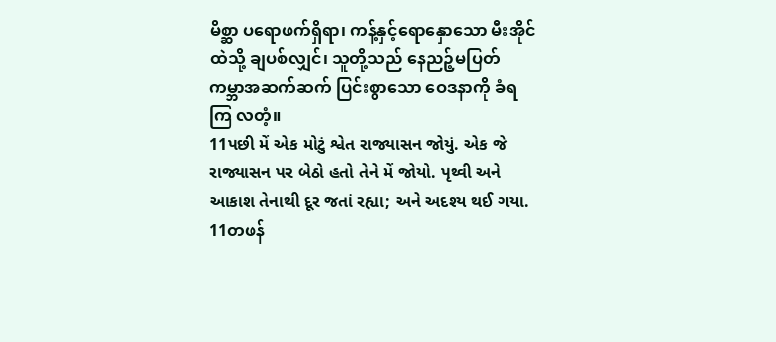မိစ္ဆာ ပရောဖက်ရှိရာ၊ ကန့်နှင့်ရောနှောသော မီးအိုင်ထဲသို့ ချပစ်လျှင်၊ သူတို့သည် နေညဉ့်မပြတ် ကမ္ဘာအဆက်ဆက် ပြင်းစွာသော ဝေဒနာကို ခံရကြ လတံ့။
11પછી મેં એક મોટું શ્વેત રાજ્યાસન જોયું. એક જે રાજ્યાસન પર બેઠો હતો તેને મેં જોયો. પૃથ્વી અને આકાશ તેનાથી દૂર જતાં રહ્યા; અને અદશ્ય થઈ ગયા.
11တဖန်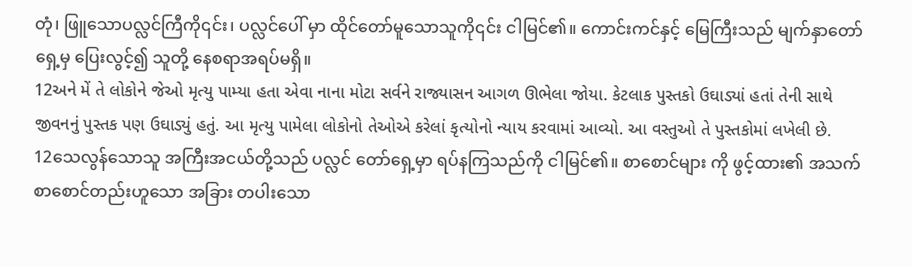တုံ၊ ဖြူသောပလ္လင်ကြီကို၎င်း၊ ပလ္လင်ပေါ် မှာ ထိုင်တော်မူသောသူကို၎င်း ငါမြင်၏။ ကောင်းကင်နှင့် မြေကြီးသည် မျက်နှာတော်ရှေ့မှ ပြေးလွင့်၍ သူတို့ နေစရာအရပ်မရှိ။
12અને મેં તે લોકોને જેઓ મૃત્યુ પામ્યા હતા એવા નાના મોટા સર્વને રાજ્યાસન આગળ ઊભેલા જોયા. કેટલાક પુસ્તકો ઉઘાડ્યાં હતાં તેની સાથે જીવનનું પુસ્તક પણ ઉઘાડ્યું હતું. આ મૃત્યુ પામેલા લોકોનો તેઓએ કરેલાં કૃત્યોનો ન્યાય કરવામાં આવ્યો. આ વસ્તુઓ તે પુસ્તકોમાં લખેલી છે.
12သေလွန်သောသူ အကြီးအငယ်တို့သည် ပလ္လင် တော်ရှေ့မှာ ရပ်နကြသည်ကို ငါမြင်၏။ စာစောင်များ ကို ဖွင့်ထား၏ အသက်စာစောင်တည်းဟူသော အခြား တပါးသော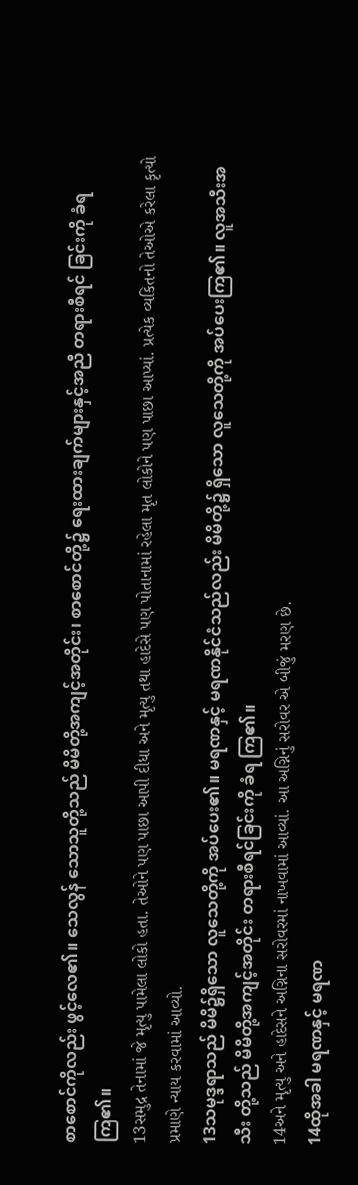စာစောင်ကိုလည်း ဖွင့်လေ၏။ သေလွန် သောသူတို့သည် မိမိတို့အကျင့်အတိုင်း၊ စာစောင်တို့၌ ရေးထားချက်များနှင့်အညီ တရားစီရင် ခြင်းကို ခံရကြ၏။
13સમુદ્ર તેનામાં જે મૃત્યુ પામેલા લોકો હતા. તેઓને પણ પાછા આપી દીધા અને મૃત્યુ તથા હાદેસે પણ પોતાનામાં રહેલા મૃત લોકોને પણ પાછા આપ્યાં. પ્રત્યેક વ્યકિતનો તેઓએ કરેલા કૃત્યો પ્રમાણે ન્યાય કરવામાં આવ્યો.
13သမုဒ္ဒရာသည် မိမိ၌ရှိသော လူသေတို့ကို အပ်ပေး၏။ မရဏနှင့် မရဏနိုင်ငံသည်လည်း မိမိတို့၌ ရှိသော လူသေတို့ကို အပ်ပေးကြ၏။ လူအသီးအသီး တို့သည် မိမိတို့အကျင့်အတိုင်း တရားစီရင်ခြင်းကို ခံရ ကြ၏။
14અને મૃત્યુ અને હાદેસને અગ્નિના સરોવરમાં નાખવામાં આવ્યાં. આ અગ્નિનું સરોવર એ બીજું મરણ છે.
14ထိုအခါ မရဏနှင့် မရဏ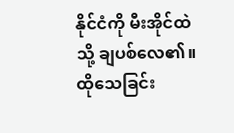နိုင်ငံကို မီးအိုင်ထဲသို့ ချပစ်လေ၏။ ထိုသေခြင်း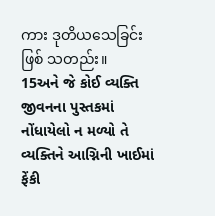ကား ဒုတိယသေခြင်း ဖြစ် သတည်း။
15અને જે કોઈ વ્યક્તિ જીવનના પુસ્તકમાં નોંધાયેલો ન મળ્યો તે વ્યક્તિને આગ્નિની ખાઈમાં ફેંકી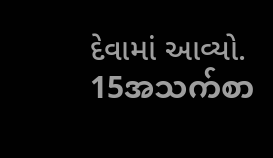દેવામાં આવ્યો.
15အသက်စာ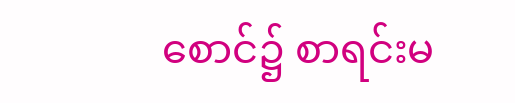စောင်၌ စာရင်းမ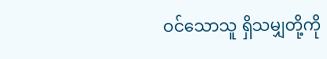ဝင်သောသူ ရှိသမျှတို့ကို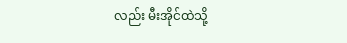လည်း မီးအိုင်ထဲသို့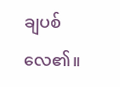ချပစ်လေ၏။